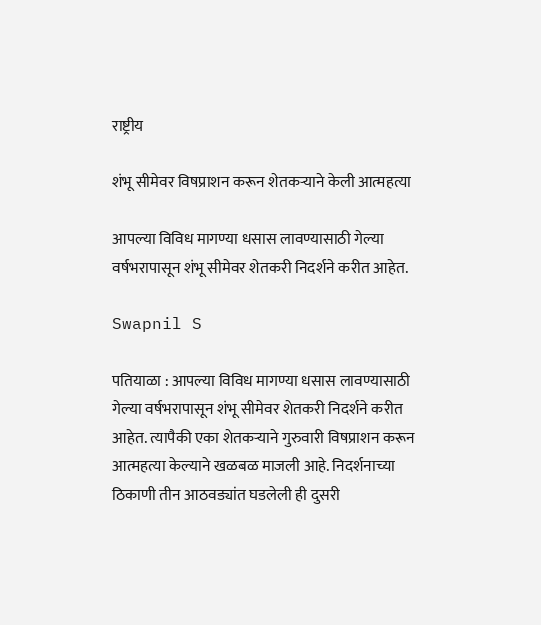राष्ट्रीय

शंभू सीमेवर विषप्राशन करून शेतकऱ्याने केली आत्महत्या

आपल्या विविध मागण्या धसास लावण्यासाठी गेल्या वर्षभरापासून शंभू सीमेवर शेतकरी निदर्शने करीत आहेत.

Swapnil S

पतियाळा : आपल्या विविध मागण्या धसास लावण्यासाठी गेल्या वर्षभरापासून शंभू सीमेवर शेतकरी निदर्शने करीत आहेत. त्यापैकी एका शेतकऱ्याने गुरुवारी विषप्राशन करून आत्महत्या केल्याने खळबळ माजली आहे. निदर्शनाच्या ठिकाणी तीन आठवड्यांत घडलेली ही दुसरी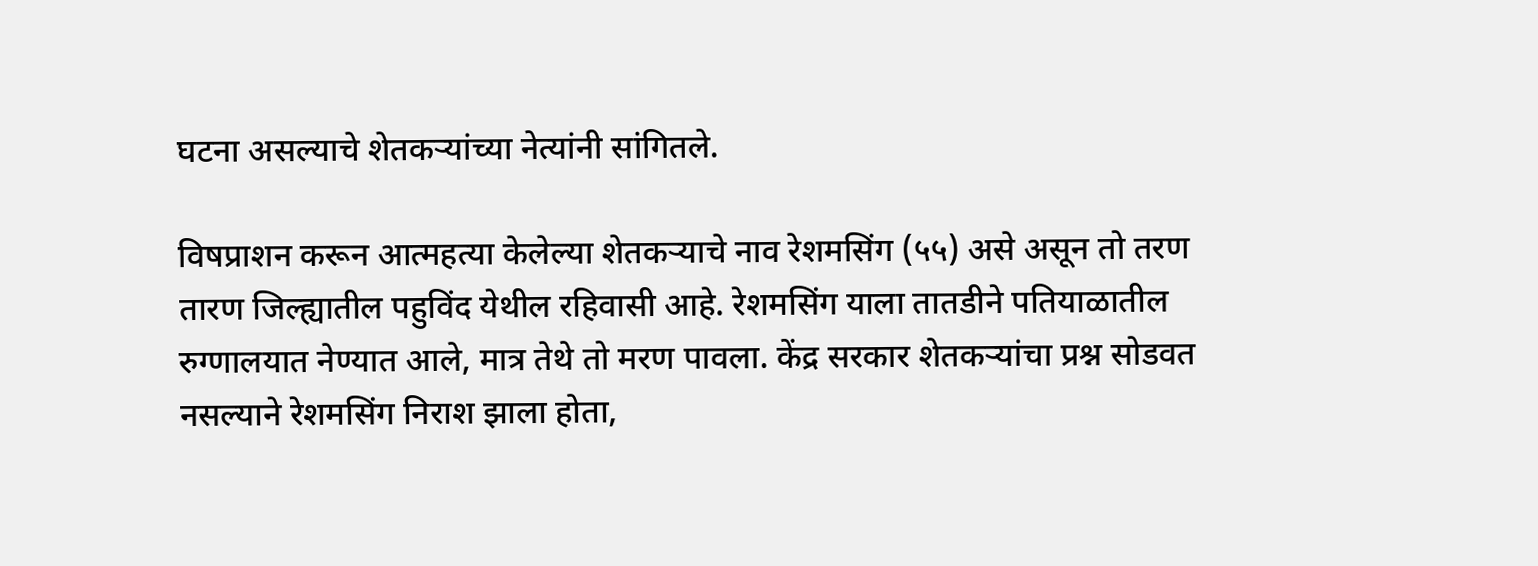घटना असल्याचे शेतकऱ्यांच्या नेत्यांनी सांगितले.

विषप्राशन करून आत्महत्या केलेल्या शेतकऱ्याचे नाव रेशमसिंग (५५) असे असून तो तरण तारण जिल्ह्यातील पहुविंद येथील रहिवासी आहे. रेशमसिंग याला तातडीने पतियाळातील रुग्णालयात नेण्यात आले, मात्र तेथे तो मरण पावला. केंद्र सरकार शेतकऱ्यांचा प्रश्न सोडवत नसल्याने रेशमसिंग निराश झाला होता,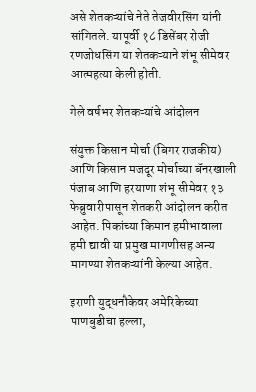असे शेतकऱ्यांचे नेते तेजवीरसिंग यांनी सांगितले. यापूर्वी १८ डिसेंबर रोजी रणजोधसिंग या शेतकऱ्याने शंभू सीमेवर आत्महत्या केली होती.

गेले वर्षभर शेतकऱ्यांचे आंदोलन

संयुक्त किसान मोर्चा (बिगर राजकीय) आणि किसान मजदूर मोर्चाच्या बॅनरखाली पंजाब आणि हरयाणा शंभू सीमेवर १३ फेब्रुवारीपासून शेतकरी आंदोलन करीत आहेत. पिकांच्या किमान हमीभावाला हमी द्यावी या प्रमुख मागणीसह अन्य मागण्या शेतकऱ्यांनी केल्या आहेत.

इराणी युद्धनौकेवर अमेरिकेच्या पाणबुडीचा हल्ला,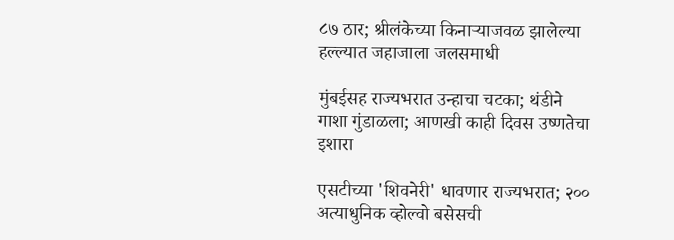८७ ठार; श्रीलंकेच्या किनाऱ्याजवळ झालेल्या हल्ल्यात जहाजाला जलसमाधी

मुंबईसह राज्यभरात उन्हाचा चटका; थंडीने गाशा गुंडाळला; आणखी काही दिवस उष्णतेचा इशारा

एसटीच्या 'शिवनेरी' धावणार राज्यभरात; २०० अत्याधुनिक व्होल्वो बसेसची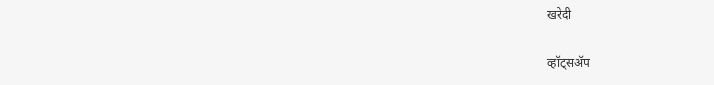खरेदी

व्हॉट्सॲप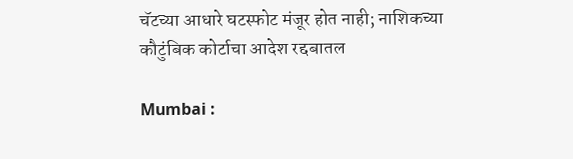चॅटच्या आधारे घटस्फोट मंजूर होत नाही; नाशिकच्या कौटुंबिक कोर्टाचा आदेश रद्दबातल

Mumbai :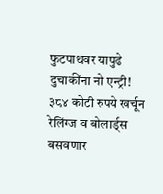फुटपाथवर यापुढे दुचाकींना नो एन्ट्री! ३८४ कोटी रुपये खर्चून रेलिंग्ज व बोलार्ड्स बसवणार